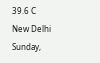39.6 C
New Delhi
Sunday,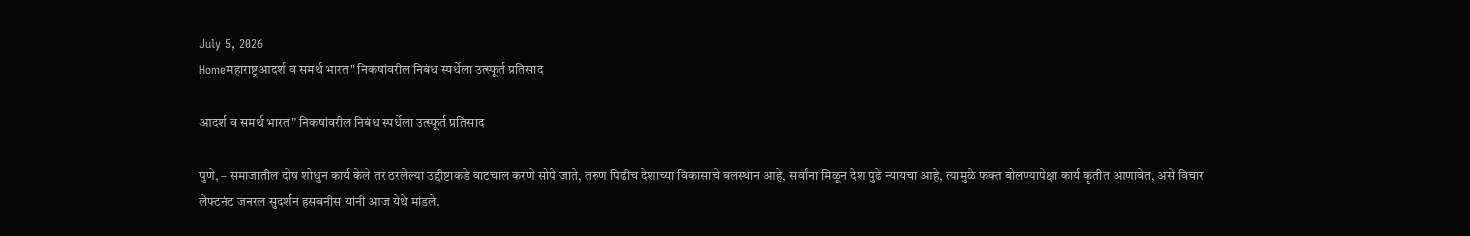July 5, 2026
Homeमहाराष्ट्रआदर्श व समर्थ भारत" निकषांवरील निबंध स्पर्धेला उत्स्फूर्त प्रतिसाद

आदर्श व समर्थ भारत” निकषांवरील निबंध स्पर्धेला उत्स्फूर्त प्रतिसाद

पुणे, – समाजातील दोष शोधुन कार्य केले तर ठरलेल्या उद्दीष्टाकडे वाटचाल करणे सोपे जाते, तरुण पिढीच देशाच्या विकासाचे बलस्थान आहे, सर्वांना मिळून देश पुढे न्यायचा आहे, त्यामुळे फक्त बोलण्यापेक्षा कार्य कृतीत आणावेत, असे विचार लेफ्टनंट जनरल सुदर्शन हसबनीस यांनी आज येथे मांडले.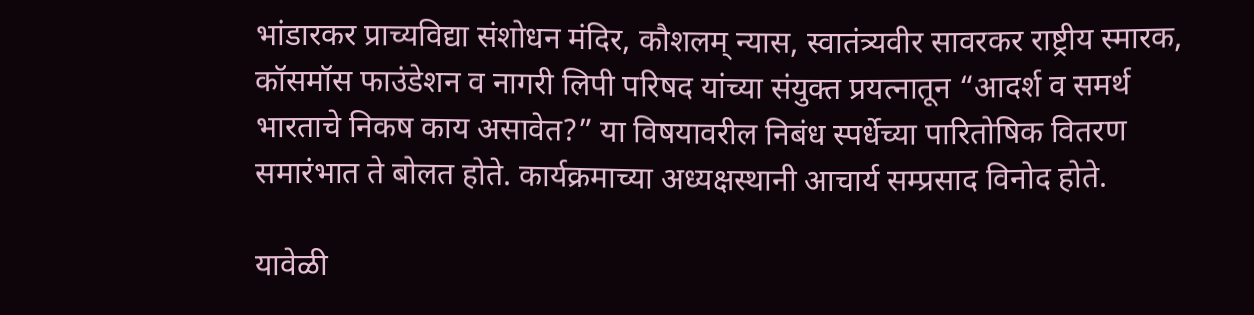भांडारकर प्राच्यविद्या संशोधन मंदिर, कौशलम् न्यास, स्वातंत्र्यवीर सावरकर राष्ट्रीय स्मारक, कॉसमॉस फाउंडेशन व नागरी लिपी परिषद यांच्या संयुक्त प्रयत्नातून “आदर्श व समर्थ भारताचे निकष काय असावेत?” या विषयावरील निबंध स्पर्धेच्या पारितोषिक वितरण समारंभात ते बोलत होते. कार्यक्रमाच्या अध्यक्षस्थानी आचार्य सम्प्रसाद विनोद होते.

यावेळी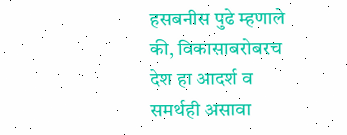हसबनीस पुढे म्हणाले की, विकासाबरोबरच देश हा आदर्श व समर्थही असावा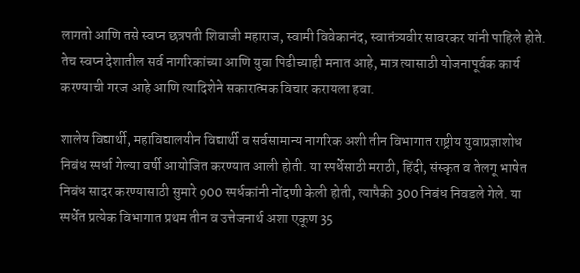लागतो आणि तसे स्वप्न छत्रपती शिवाजी महाराज, स्वामी विवेकानंद, स्वातंत्र्यवीर सावरकर यांनी पाहिले होते. तेच स्वप्न देशातील सर्व नागरिकांच्या आणि युवा पिढीच्याही मनात आहे, मात्र त्यासाठी योजनापूर्वक कार्य करण्याची गरज आहे आणि त्यादिशेने सकारात्मक विचार करायला हवा.

शालेय विद्यार्थी, महाविद्यालयीन विद्यार्थी व सर्वसामान्य नागरिक अशी तीन विभागात राष्ट्रीय युवाप्रज्ञाशोध निबंध स्पर्धा गेल्या वर्षी आयोजित करण्यात आली होती. या स्पर्धेसाठी मराठी, हिंदी, संस्कृत व तेलगू भाषेत निबंध सादर करण्यासाठी सुमारे 900 स्पर्धकांनी नोंदणी केली होती, त्यापैकी 300 निबंध निवडले गेले. या स्पर्धेत प्रत्येक विभागात प्रथम तीन व उत्तेजनार्थ अशा एकूण 35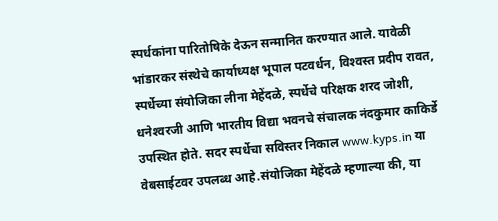स्पर्धकांना पारितोषिके देऊन सन्मानित करण्यात आले. यावेळी भांडारकर संस्थेचे कार्याध्यक्ष भूपाल पटवर्धन, विश्‍वस्त प्रदीप रावत, स्पर्धेच्या संयोजिका लीना मेहेंदळे, स्पर्धेचे परिक्षक शरद जोशी, धनेश्‍वरजी आणि भारतीय विद्या भवनचे संचालक नंदकुमार काकिर्डे उपस्थित होते. सदर स्पर्धेचा सविस्तर निकाल www.kyps.in या वेबसाईटवर उपलब्ध आहे.संयोजिका मेहेंदळे म्हणाल्या की, या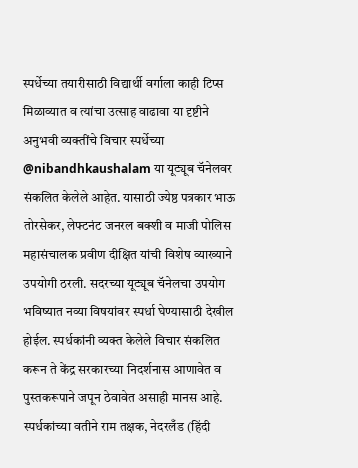स्पर्धेच्या तयारीसाठी विद्यार्थी वर्गाला काही टिप्स मिळाव्यात व त्यांचा उत्साह वाढावा या दृष्टीने अनुभवी व्यक्तींचे विचार स्पर्धेच्या @nibandhkaushalam या यूट्यूब चॅनेलवर संकलित केलेले आहेत. यासाठी ज्येष्ठ पत्रकार भाऊ तोरसेकर, लेफ्टनंट जनरल बक्शी व माजी पोलिस महासंचालक प्रवीण दीक्षित यांची विशेष व्याख्याने उपयोगी ठरली. सदरच्या यूट्यूब चॅनेलचा उपयोग भविष्यात नव्या विषयांवर स्पर्धा घेण्यासाठी देखील होईल. स्पर्धकांनी व्यक्त केलेले विचार संकलित करून ते केंद्र सरकारच्या निदर्शनास आणावेत व पुस्तकरूपाने जपून ठेवावेत असाही मानस आहे. स्पर्धकांच्या वतीने राम तक्षक, नेदरलँड (हिंदी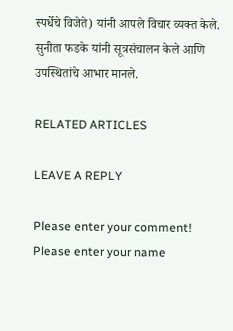स्पर्धेचे विजेते) यांनी आपले विचार व्यक्त केले. सुनीता फडके यांनी सूत्रसंचालन केले आणि उपस्थितांचे आभार मानले.

RELATED ARTICLES

LEAVE A REPLY

Please enter your comment!
Please enter your name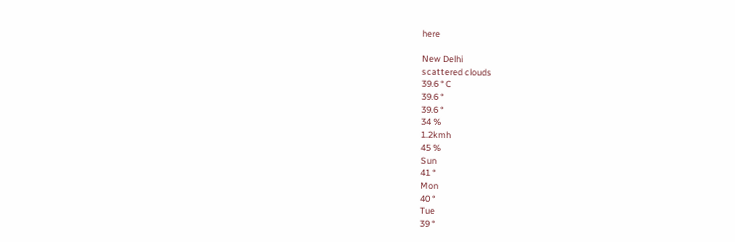here

New Delhi
scattered clouds
39.6 ° C
39.6 °
39.6 °
34 %
1.2kmh
45 %
Sun
41 °
Mon
40 °
Tue
39 °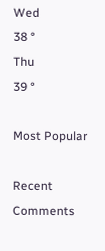Wed
38 °
Thu
39 °

Most Popular

Recent Comments